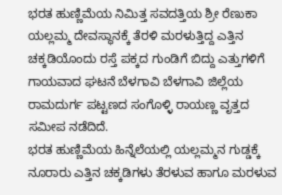ಭರತ ಹುಣ್ಣಿಮೆಯ ನಿಮಿತ್ತ ಸವದತ್ತಿಯ ಶ್ರೀ ರೆಣುಕಾ ಯಲ್ಲಮ್ಮ ದೇವಸ್ಥಾನಕ್ಕೆ ತೆರಳಿ ಮರಳುತ್ತಿದ್ದ ಎತ್ತಿನ ಚಕ್ಕಡಿಯೊಂದು ರಸ್ತೆ ಪಕ್ಕದ ಗುಂಡಿಗೆ ಬಿದ್ದು ಎತ್ತುಗಳಿಗೆ ಗಾಯವಾದ ಘಟನೆ ಬೆಳಗಾವಿ ಬೆಳಗಾವಿ ಜಿಲ್ಲೆಯ ರಾಮದುರ್ಗ ಪಟ್ಟಣದ ಸಂಗೊಳ್ಳಿ ರಾಯಣ್ಣ ವೃತ್ತದ ಸಮೀಪ ನಡೆದಿದೆ.
ಭರತ ಹುಣ್ಣಿಮೆಯ ಹಿನ್ನೆಲೆಯಲ್ಲಿ ಯಲ್ಲಮ್ಮನ ಗುಡ್ಡಕ್ಕೆ ನೂರಾರು ಎತ್ತಿನ ಚಕ್ಕಡಿಗಳು ತೆರಳುವ ಹಾಗೂ ಮರಳುವ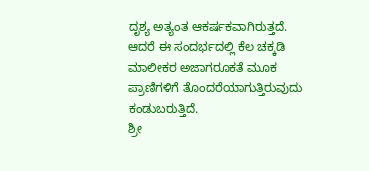ದೃಶ್ಯ ಅತ್ಯಂತ ಆಕರ್ಷಕವಾಗಿರುತ್ತದೆ. ಆದರೆ ಈ ಸಂದರ್ಭದಲ್ಲಿ ಕೆಲ ಚಕ್ಕಡಿ ಮಾಲೀಕರ ಅಜಾಗರೂಕತೆ ಮೂಕ ಪ್ರಾಣಿಗಳಿಗೆ ತೊಂದರೆಯಾಗುತ್ತಿರುವುದು ಕಂಡುಬರುತ್ತಿದೆ.
ಶ್ರೀ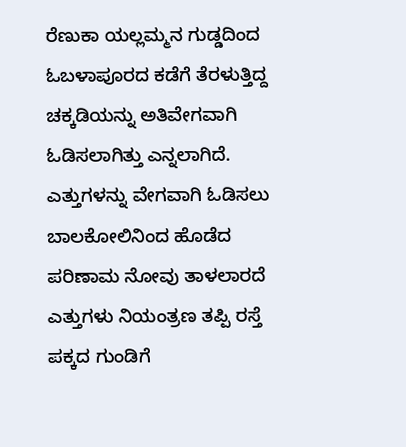ರೆಣುಕಾ ಯಲ್ಲಮ್ಮನ ಗುಡ್ಡದಿಂದ ಓಬಳಾಪೂರದ ಕಡೆಗೆ ತೆರಳುತ್ತಿದ್ದ ಚಕ್ಕಡಿಯನ್ನು ಅತಿವೇಗವಾಗಿ ಓಡಿಸಲಾಗಿತ್ತು ಎನ್ನಲಾಗಿದೆ. ಎತ್ತುಗಳನ್ನು ವೇಗವಾಗಿ ಓಡಿಸಲು ಬಾಲಕೋಲಿನಿಂದ ಹೊಡೆದ ಪರಿಣಾಮ ನೋವು ತಾಳಲಾರದೆ ಎತ್ತುಗಳು ನಿಯಂತ್ರಣ ತಪ್ಪಿ ರಸ್ತೆ ಪಕ್ಕದ ಗುಂಡಿಗೆ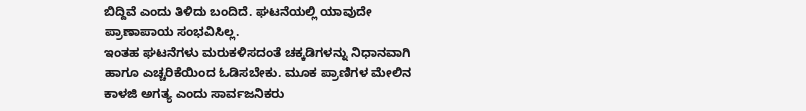ಬಿದ್ದಿವೆ ಎಂದು ತಿಳಿದು ಬಂದಿದೆ. ಘಟನೆಯಲ್ಲಿ ಯಾವುದೇ ಪ್ರಾಣಾಪಾಯ ಸಂಭವಿಸಿಲ್ಲ.
ಇಂತಹ ಘಟನೆಗಳು ಮರುಕಳಿಸದಂತೆ ಚಕ್ಕಡಿಗಳನ್ನು ನಿಧಾನವಾಗಿ ಹಾಗೂ ಎಚ್ಚರಿಕೆಯಿಂದ ಓಡಿಸಬೇಕು. ಮೂಕ ಪ್ರಾಣಿಗಳ ಮೇಲಿನ ಕಾಳಜಿ ಅಗತ್ಯ ಎಂದು ಸಾರ್ವಜನಿಕರು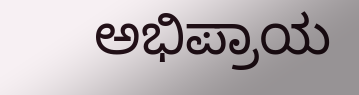ಅಭಿಪ್ರಾಯ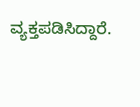ವ್ಯಕ್ತಪಡಿಸಿದ್ದಾರೆ.